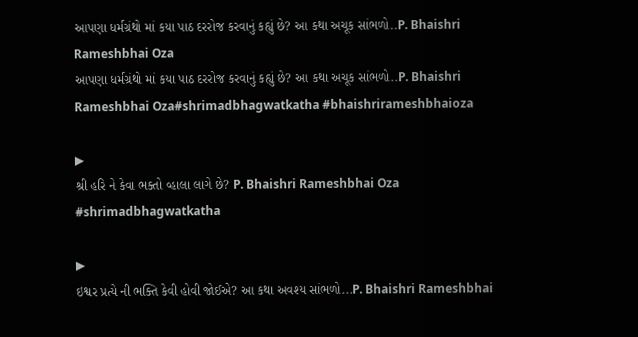આપણા ધર્મગ્રંથો માં કયા પાઠ દરરોજ કરવાનું કહ્યું છે? આ કથા અચૂક સાંભળો..P. Bhaishri Rameshbhai Oza
આપણા ધર્મગ્રંથો માં કયા પાઠ દરરોજ કરવાનું કહ્યું છે? આ કથા અચૂક સાંભળો..P. Bhaishri Rameshbhai Oza#shrimadbhagwatkatha #bhaishrirameshbhaioza

▶
શ્રી હરિ ને કેવા ભક્તો વ્હાલા લાગે છે? P. Bhaishri Rameshbhai Oza #shrimadbhagwatkatha

▶
ઇશ્વર પ્રત્યે ની ભક્તિ કેવી હોવી જોઈએ? આ કથા અવશ્ય સાંભળો...P. Bhaishri Rameshbhai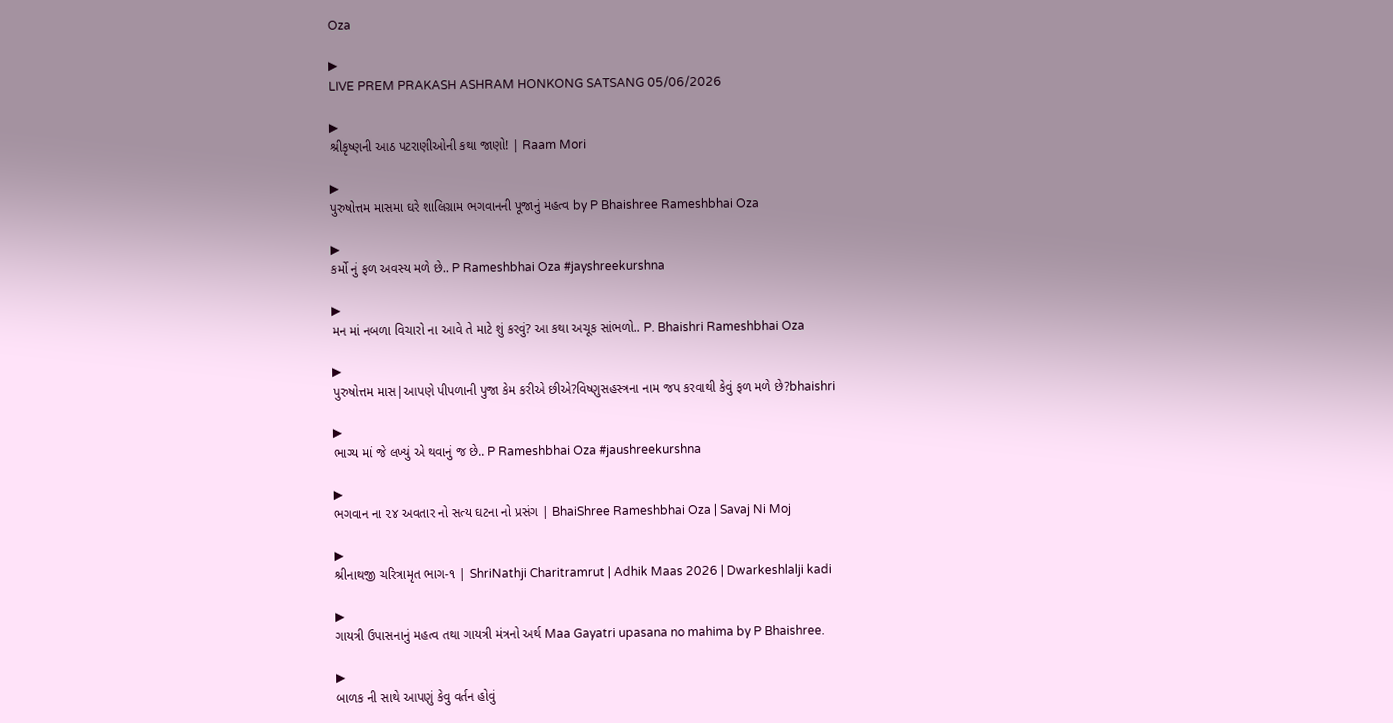Oza

▶
LIVE PREM PRAKASH ASHRAM HONKONG SATSANG 05/06/2026

▶
શ્રીકૃષ્ણની આઠ પટરાણીઓની કથા જાણો! | Raam Mori

▶
પુરુષોત્તમ માસમા ઘરે શાલિગ્રામ ભગવાનની પૂજાનું મહત્વ by P Bhaishree Rameshbhai Oza

▶
કર્મો નું ફળ અવસ્ય મળે છે.. P Rameshbhai Oza #jayshreekurshna

▶
મન માં નબળા વિચારો ના આવે તે માટે શું કરવું? આ કથા અચૂક સાંભળો.. P. Bhaishri Rameshbhai Oza

▶
પુરુષોત્તમ માસ|આપણે પીપળાની પુજા કેમ કરીએ છીએ?વિષ્ણુસહસ્ત્રના નામ જપ કરવાથી કેવું ફળ મળે છે?bhaishri

▶
ભાગ્ય માં જે લખ્યું એ થવાનું જ છે.. P Rameshbhai Oza #jaushreekurshna

▶
ભગવાન ના ૨૪ અવતાર નો સત્ય ઘટના નો પ્રસંગ | BhaiShree Rameshbhai Oza | Savaj Ni Moj

▶
શ્રીનાથજી ચરિત્રામૃત ભાગ-૧ | ShriNathji Charitramrut | Adhik Maas 2026 | Dwarkeshlalji kadi

▶
ગાયત્રી ઉપાસનાનું મહત્વ તથા ગાયત્રી મંત્રનો અર્થ Maa Gayatri upasana no mahima by P Bhaishree.

▶
બાળક ની સાથે આપણું કેવુ વર્તન હોવું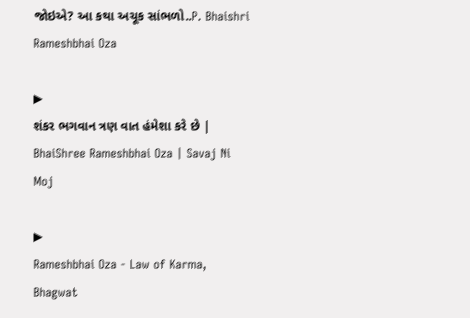જોઇએ? આ કથા અચૂક સાંભળો..P. Bhaishri Rameshbhai Oza

▶
શંકર ભગવાન ત્રણ વાત હંમેશા કરે છે | BhaiShree Rameshbhai Oza | Savaj Ni Moj

▶
Rameshbhai Oza - Law of Karma, Bhagwat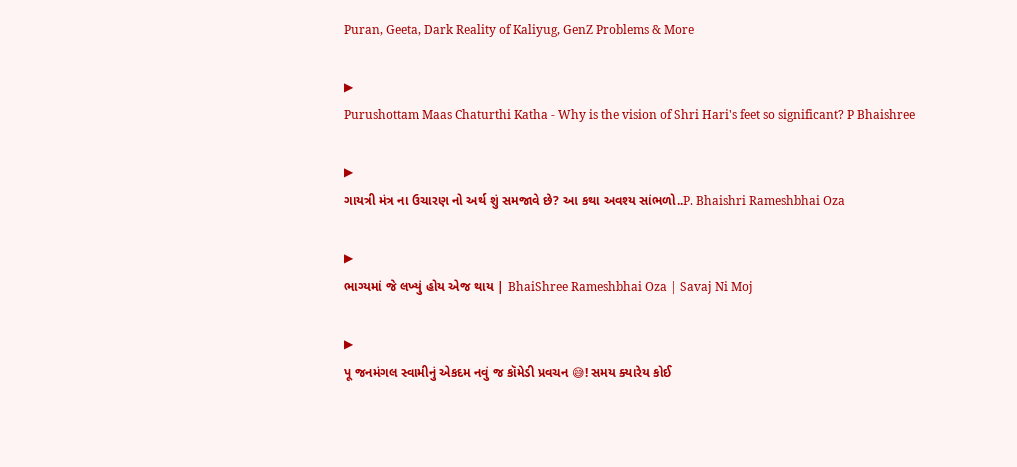Puran, Geeta, Dark Reality of Kaliyug, GenZ Problems & More

▶
Purushottam Maas Chaturthi Katha - Why is the vision of Shri Hari's feet so significant? P Bhaishree

▶
ગાયત્રી મંત્ર ના ઉચારણ નો અર્થ શું સમજાવે છે? આ કથા અવશ્ય સાંભળો..P. Bhaishri Rameshbhai Oza

▶
ભાગ્યમાં જે લખ્યું હોય એજ થાય | BhaiShree Rameshbhai Oza | Savaj Ni Moj

▶
પૂ જનમંગલ સ્વામીનું એકદમ નવું જ કૉમેડી પ્રવચન 😅! સમય ક્યારેય કોઈ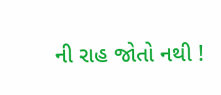ની રાહ જોતો નથી !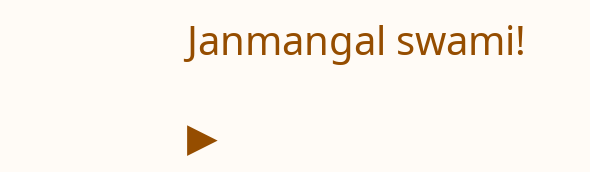Janmangal swami!

▶